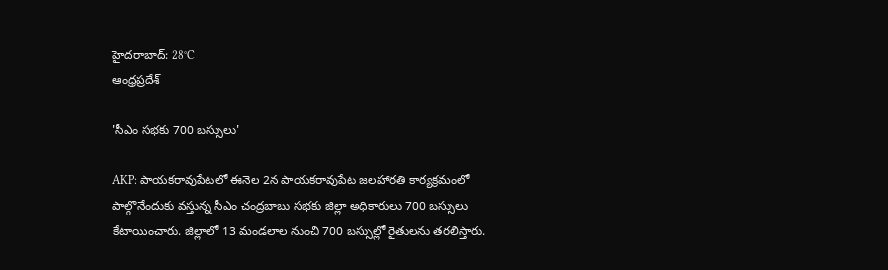హైదరాబాద్: 28°C
ఆంధ్రప్రదేశ్

'సీఎం సభకు 700 బస్సులు'

AKP: పాయకరావుపేటలో ఈనెల 2న పాయకరావుపేట జలహారతి కార్యక్రమంలో పాల్గొనేందుకు వస్తున్న సీఎం చంద్రబాబు సభకు జిల్లా అధికారులు 700 బస్సులు కేటాయించారు. జిల్లాలో 13 మండలాల నుంచి 700 బస్సుల్లో రైతులను తరలిస్తారు.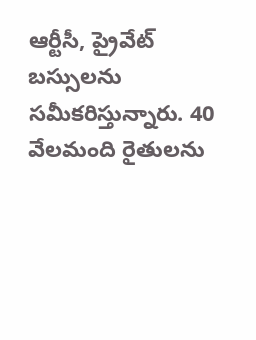ఆర్టీసీ, ప్రైవేట్ బస్సులను సమీకరిస్తున్నారు. 40 వేలమంది రైతులను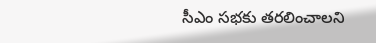సీఎం సభకు తరలించాలని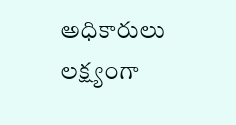అధికారులు లక్ష్యంగా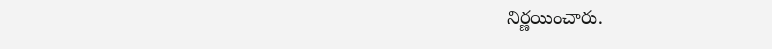నిర్ణయించారు.